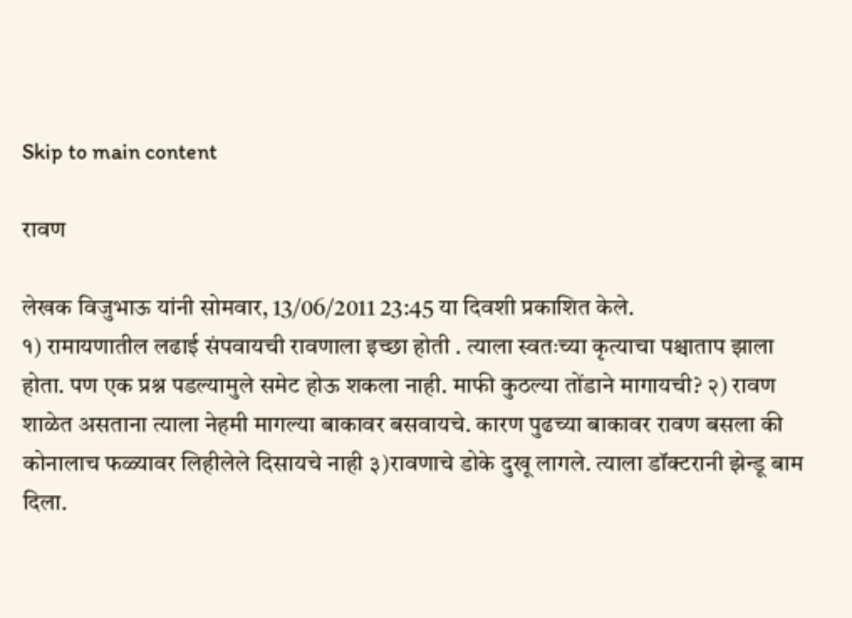Skip to main content

रावण

लेखक विजुभाऊ यांनी सोमवार, 13/06/2011 23:45 या दिवशी प्रकाशित केले.
१) रामायणातील लढाई संपवायची रावणाला इच्छा होती . त्याला स्वतःच्या कृत्याचा पश्चाताप झाला होता. पण एक प्रश्न पडल्यामुले समेट होऊ शकला नाही. माफी कुठल्या तोंडाने मागायची? २) रावण शाळेत असताना त्याला नेहमी मागल्या बाकावर बसवायचे. कारण पुढच्या बाकावर रावण बसला की कोनालाच फळ्यावर लिहीलेले दिसायचे नाही ३)रावणाचे डोके दुखू लागले. त्याला डॉक्टरानी झेन्डू बाम दिला.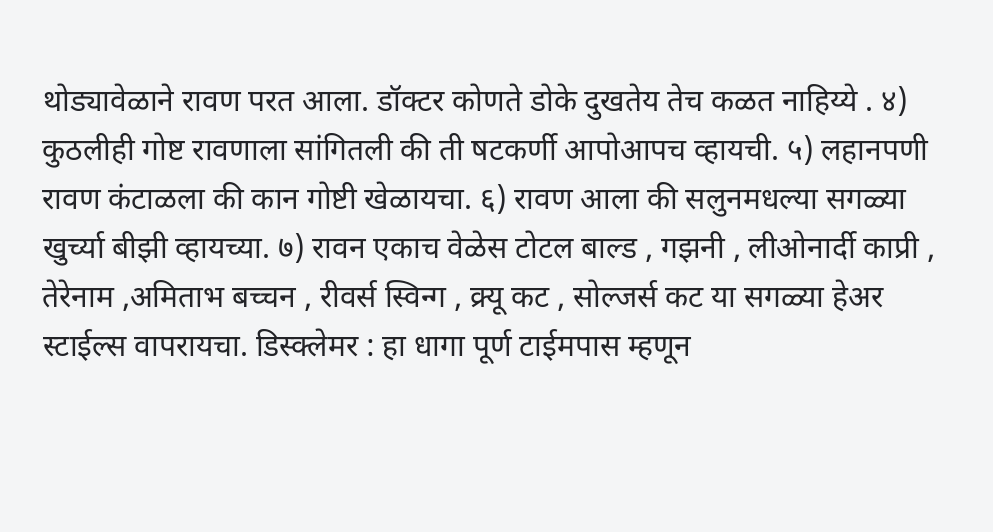थोड्यावेळाने रावण परत आला. डॉक्टर कोणते डोके दुखतेय तेच कळत नाहिय्ये . ४) कुठलीही गोष्ट रावणाला सांगितली की ती षटकर्णी आपोआपच व्हायची. ५) लहानपणी रावण कंटाळला की कान गोष्टी खेळायचा. ६) रावण आला की सलुनमधल्या सगळ्या खुर्च्या बीझी व्हायच्या. ७) रावन एकाच वेळेस टोटल बाल्ड , गझनी , लीओनार्दी काप्री , तेरेनाम ,अमिताभ बच्चन , रीवर्स स्विन्ग , क्र्यू कट , सोल्जर्स कट या सगळ्या हेअर स्टाईल्स वापरायचा. डिस्क्लेमर : हा धागा पूर्ण टाईमपास म्हणून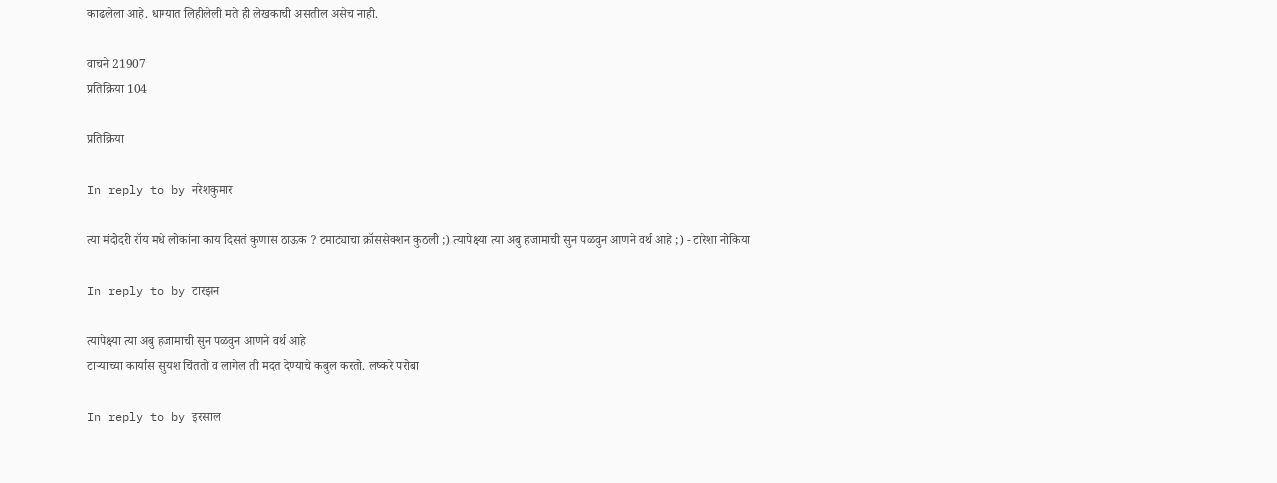काढलेला आहे. धाग्यात लिहीलेली मते ही लेखकाची असतील असेच नाही.

वाचने 21907
प्रतिक्रिया 104

प्रतिक्रिया

In reply to by नरेशकुमार

त्या मंदोदरी रॉय मधे लोकांना काय दिसतं कुणास ठाऊक ? टमाट्याचा क्रॉससेक्शन कुठली ;) त्यापेक्ष्या त्या अबु हजामाची सुन पळवुन आणने वर्थ आहे ;) - टारेशा नोकिया

In reply to by टारझन

त्यापेक्ष्या त्या अबु हजामाची सुन पळवुन आणने वर्थ आहे
टार्‍याच्या कार्यास सुयश चिंततो व लागेल ती मदत देण्याचे कबुल करतो. लष्करे परोबा

In reply to by इरसाल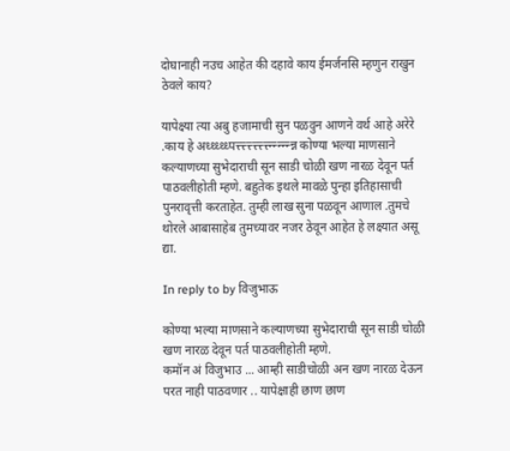दोघानाही नउच आहेत की दहावे काय ईमर्जनसि म्हणुन राखुन ठेवले काय?

यापेक्ष्या त्या अबु हजामाची सुन पळवुन आणने वर्थ आहे अरेरे .काय हे अध्ध्ध्ध्ध्पत्त्त्त्त्त्त्त्त्त्त्त्न्न्न्न्न्न्न कोण्या भल्या माणसाने कल्याणच्या सुभेदाराची सून साडी चोळी खण नारळ देवून पर्त पाठवलीहोती म्हणे. बहुतेक इथले मावळे पुन्हा इतिहासाची पुनरावृत्ती करताहेत. तुम्ही लाख सुना पळवून आणाल .तुमचे थोरले आबासाहेब तुमच्यावर नजर ठेवून आहेत हे लक्ष्यात असू द्या.

In reply to by विजुभाऊ

कोण्या भल्या माणसाने कल्याणच्या सुभेदाराची सून साडी चोळी खण नारळ देवून पर्त पाठवलीहोती म्हणे.
कमॉन अं विजुभाउ ... आम्ही साडीचोळी अन खण नारळ देऊन परत नाही पाठवणार .. यापेक्षाही छाण छाण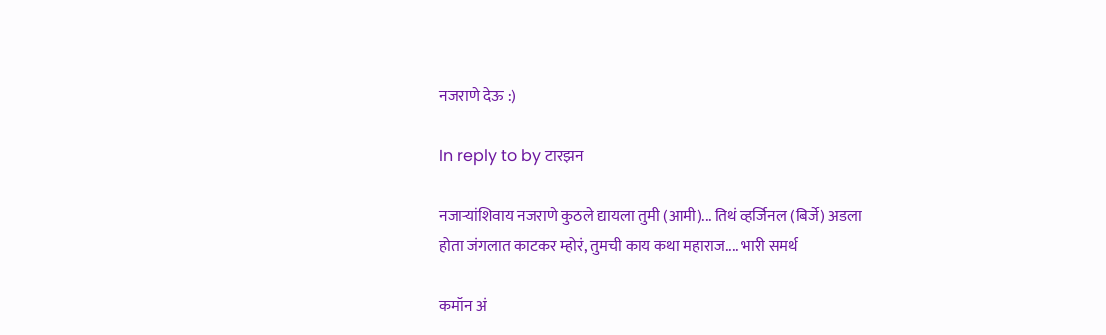नजराणे देऊ :)

In reply to by टारझन

नजार्‍यांशिवाय नजराणे कुठले द्यायला तुमी (आमी)... तिथं व्हर्जिनल (बिर्जे) अडला होता जंगलात काटकर म्होरं, तुमची काय कथा महाराज.... भारी समर्थ

कमॉन अं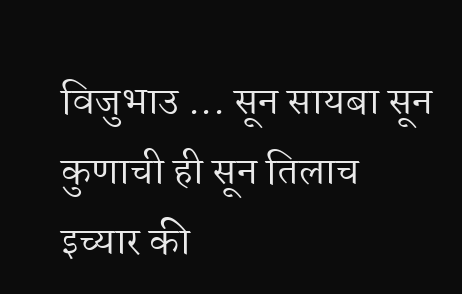विजुभाउ ... सून सायबा सून कुणाची ही सून तिलाच इच्यार की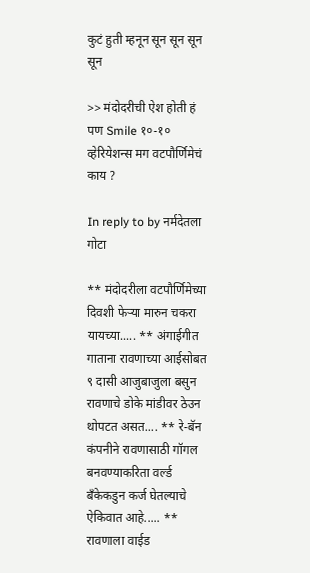कुटं हुती म्हनून सून सून सून सून

>> मंदोदरीची ऐश होती हं पण Smile १०-१० व्हेरियेशन्स मग वटपौर्णिमेचं काय ?

In reply to by नर्मदेतला गोटा

** मंदोदरीला वटपौर्णिमेच्या दिवशी फेर्‍या मारुन चकरा यायच्या..... ** अंगाईगीत गाताना रावणाच्या आईसोबत ९ दासी आजुबाजुला बसुन रावणाचे डोके मांडीवर ठेउन थोपटत असत.... ** रे-बॅन कंपनीने रावणासाठी गॉगल बनवण्याकरिता वर्ल्ड बँकेकडुन कर्ज घेतल्याचे ऐकिवात आहे..... ** रावणाला वाईड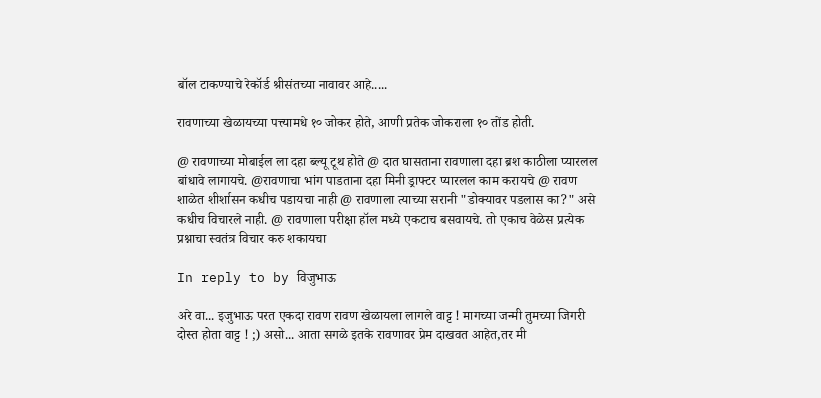बॉल टाकण्याचे रेकॉर्ड श्रीसंतच्या नावावर आहे.....

रावणाच्या खेळायच्या पत्त्यामधे १० जोकर होते, आणी प्रतेक जोकराला १० तोंड होती.

@ रावणाच्या मोबाईल ला दहा ब्ल्यू टूथ होते @ दात घासताना रावणाला दहा ब्रश काठीला प्यारलल बांधावे लागायचे. @रावणाचा भांग पाडताना दहा मिनी ड्राफ्टर प्यारलल काम करायचे @ रावण शाळेत शीर्शासन कधीच पडायचा नाही @ रावणाला त्याच्या सरानी "डोक्यावर पडलास का?" असे कधीच विचारले नाही. @ रावणाला परीक्षा हॉल मध्ये एकटाच बसवायचे. तो एकाच वेळेस प्रत्येक प्रश्नाचा स्वतंत्र विचार करु शकायचा

In reply to by विजुभाऊ

अरे वा... इजुभाऊ परत एकदा रावण रावण खेळायला लागले वाट्ट ! मागच्या जन्मी तुमच्या जिगरी दोस्त होता वाट्ट ! ;) असो... आता सगळे इतके रावणावर प्रेम दाखवत आहेत,तर मी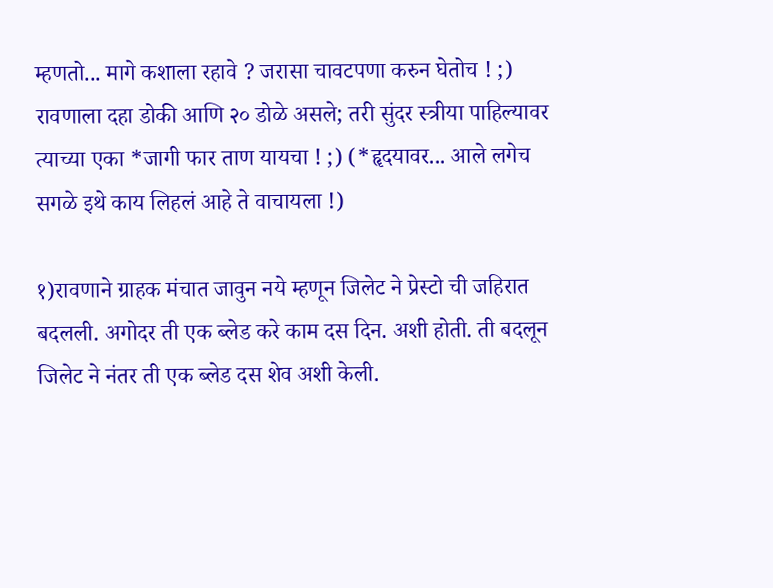म्हणतो... मागे कशाला रहावे ? जरासा चावटपणा करुन घेतोच ! ;) रावणाला दहा डोकी आणि २० डोळे असले; तरी सुंदर स्त्रीया पाहिल्यावर त्याच्या एका *जागी फार ताण यायचा ! ;) (*हॄदयावर... आले लगेच सगळे इथे काय लिहलं आहे ते वाचायला !)

१)रावणाने ग्राहक मंचात जावुन नये म्हणून जिलेट ने प्रेस्टो ची जहिरात बदलली. अगोदर ती एक ब्लेड करे काम दस दिन. अशी होती. ती बदलून जिलेट ने नंतर ती एक ब्लेड दस शेव अशी केली.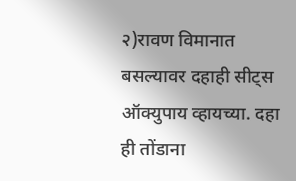२)रावण विमानात बसल्यावर दहाही सीट्स ऑक्युपाय व्हायच्या. दहा ही तोंडाना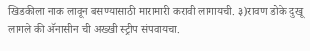खिडकीला नाक लावून बसण्यासाठी मारामारी करावी लागायची. ३)रावण डोके दुखू लागले की अ‍ॅनासीन ची अख्खी स्ट्रीप संपवायचा.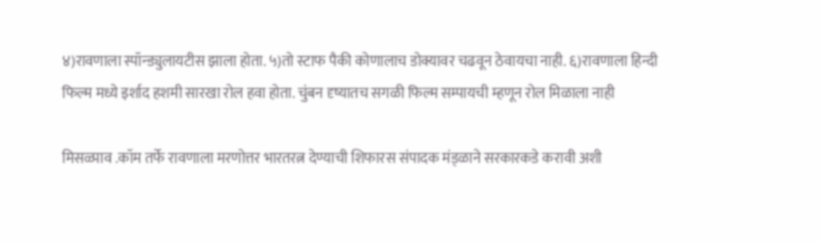४)रावणाला स्पॉन्ड्युलायटीस झाला होता. ५)तो स्टाफ पैकी कोणालाच डोक्यावर चढवून ठेवायचा नाही. ६)रावणाला हिन्दी फिल्म मध्ये इर्शाद हशमी सारखा रोल हवा होता. चुंबन दृष्यातच सगळी फिल्म सम्पायची म्हणून रोल मिळाला नाही

मिसळ्पाव .कॉम तर्फे रावणाला मरणोत्तर भारतरत्न देण्याची शिफारस संपादक मंड्ळाने सरकारकडे करावी अशी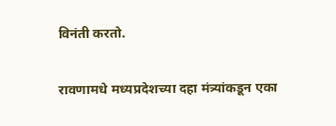विनंती करतो.

रावणामधे मध्यप्रदेशच्या दहा मंत्र्यांकडून एका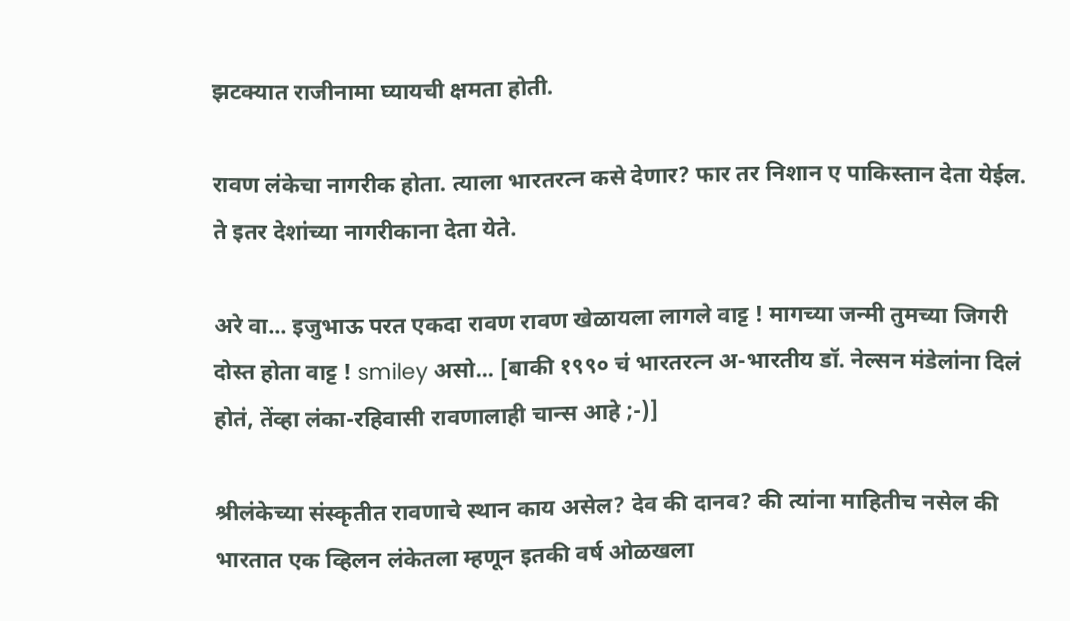झटक्यात राजीनामा घ्यायची क्षमता होती.

रावण लंकेचा नागरीक होता. त्याला भारतरत्न कसे देणार? फार तर निशान ए पाकिस्तान देता येईल. ते इतर देशांच्या नागरीकाना देता येते.

अरे वा... इजुभाऊ परत एकदा रावण रावण खेळायला लागले वाट्ट ! मागच्या जन्मी तुमच्या जिगरी दोस्त होता वाट्ट ! smiley असो... [बाकी १९९० चं भारतरत्न अ-भारतीय डॉ. नेल्सन मंडेलांना दिलं होतं, तेंव्हा लंका-रहिवासी रावणालाही चान्स आहे ;-)]

श्रीलंकेच्या संस्कृतीत रावणाचे स्थान काय असेल? देव की दानव? की त्यांना माहितीच नसेल की भारतात एक व्हिलन लंकेतला म्हणून इतकी वर्ष ओळखला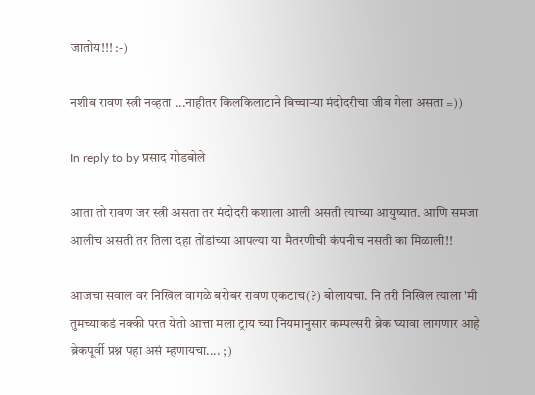जातोय!!! :-)

नशीब रावण स्त्री नव्हता ...नाहीतर किलकिलाटाने बिच्चार्‍या मंदोदरीचा जीव गेला असता =))

In reply to by प्रसाद गोडबोले

आता तो रावण जर स्त्री असता तर मंदोदरी कशाला आली असती त्याच्या आयुष्यात. आणि समजा आलीच असती तर तिला दहा तोंडांच्या आपल्या या मैतरणीची कंपनीच नसती का मिळाली!!

आजचा सवाल वर निखिल वागळे बरोबर रावण एकटाच(?) बोलायचा. नि तरी निखिल त्याला 'मी तुमच्याकडं नक्की परत येतो आत्ता मला ट्राय च्या नियमानुसार कम्पल्सरी ब्रेक घ्यावा लागणार आहे ब्रेकपूर्वी प्रश्न पहा असं म्हणायचा.... ;)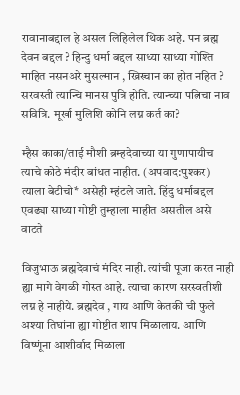रावानाबद्दाल हे असल लिहिलेल थिक अहे. पन ब्रह्म देवन बद्दल ? हिन्दु धर्मा बद्दल साध्या साध्या गोश्ति माहित नसनअरे मुसल्मान , ख्रिस्चान का होत नहित ? सरवस्ती त्यान्चि मानस पुत्रि होति. त्यान्च्या पत्निचा नाव सवित्रि. मूर्खा मुलिशि कोनि लग्न कर्त का?

म्हैस काका/ताई मौशी ब्रम्हदेवाच्या या गुणापायीच त्याचे कोठे मंदीर बांधत नाहीत. (अपवाद:पुश्कर) त्याला बेटीचो* असेही म्हंटले जाते. हिंदु धर्माबद्दल एवढ्या साध्या गोष्टी तुम्हाला माहीत असतील असे वाटते

विजुभाऊ ब्रह्मदेवाचं मंदिर नाही. त्यांची पूजा करत नाही ह्या मागे वेगळी गोस्त आहे. त्याचा कारण सरस्वतीशी लग्न हे नाहीये. ब्रह्मदेव , गाय आणि केतकी ची फुले अश्या तिघांना ह्या गोष्टीत शाप मिळालाय. आणि विष्णूंना आशीर्वाद मिळाला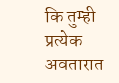कि तुम्ही प्रत्येक अवतारात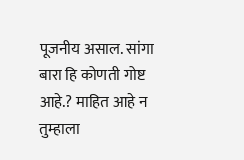पूजनीय असाल. सांगा बारा हि कोणती गोष्ट आहे.? माहित आहे न तुम्हाला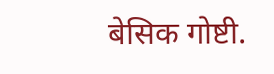बेसिक गोष्टी.